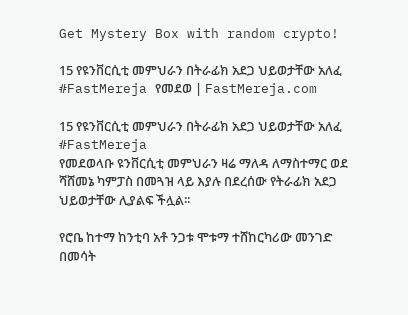Get Mystery Box with random crypto!

15 የዩንቨርሲቲ መምህራን በትራፊክ አደጋ ህይወታቸው አለፈ #FastMereja የመደወ | FastMereja.com

15 የዩንቨርሲቲ መምህራን በትራፊክ አደጋ ህይወታቸው አለፈ
#FastMereja
የመደወላቡ ዩንቨርሲቲ መምህራን ዛሬ ማለዳ ለማስተማር ወደ ሻሸመኔ ካምፓስ በመጓዝ ላይ እያሉ በደረሰው የትራፊክ አደጋ ህይወታቸው ሊያልፍ ችሏል፡፡

የሮቤ ከተማ ከንቲባ አቶ ንጋቱ ሞቱማ ተሸከርካሪው መንገድ በመሳት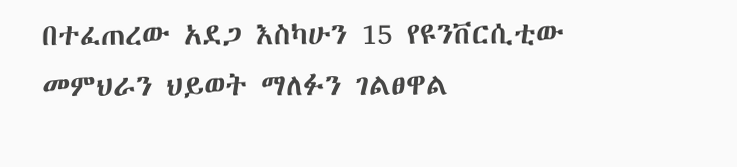በተፈጠረው አደጋ እስካሁን 15 የዩንቨርሲቲው መምህራን ህይወት ማለፉን ገልፀዋል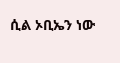ሲል ኦቢኤን ነው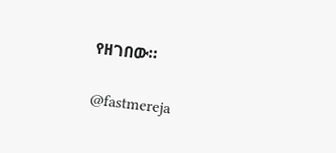የዘገበው።

@fastmereja